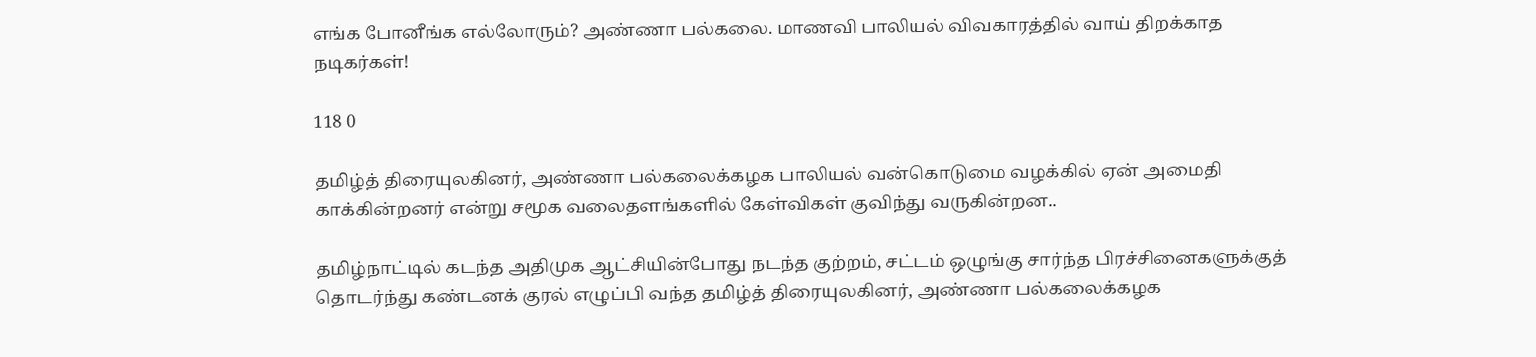எங்க போனீங்க எல்லோரும்? அண்ணா பல்கலை. மாணவி பாலியல் விவகாரத்தில் வாய் திறக்காத நடிகர்கள்!

118 0

தமிழ்த் திரையுலகினர், அண்ணா பல்கலைக்கழக பாலியல் வன்கொடுமை வழக்கில் ஏன் அமைதி காக்கின்றனர் என்று சமூக வலைதளங்களில் கேள்விகள் குவிந்து வருகின்றன..

தமிழ்நாட்டில் கடந்த அதிமுக ஆட்சியின்போது நடந்த குற்றம், சட்டம் ஒழுங்கு சார்ந்த பிரச்சினைகளுக்குத் தொடர்ந்து கண்டனக் குரல் எழுப்பி வந்த தமிழ்த் திரையுலகினர், அண்ணா பல்கலைக்கழக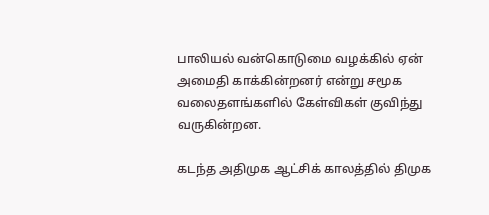பாலியல் வன்கொடுமை வழக்கில் ஏன் அமைதி காக்கின்றனர் என்று சமூக வலைதளங்களில் கேள்விகள் குவிந்து வருகின்றன.

கடந்த அதிமுக ஆட்சிக் காலத்தில் திமுக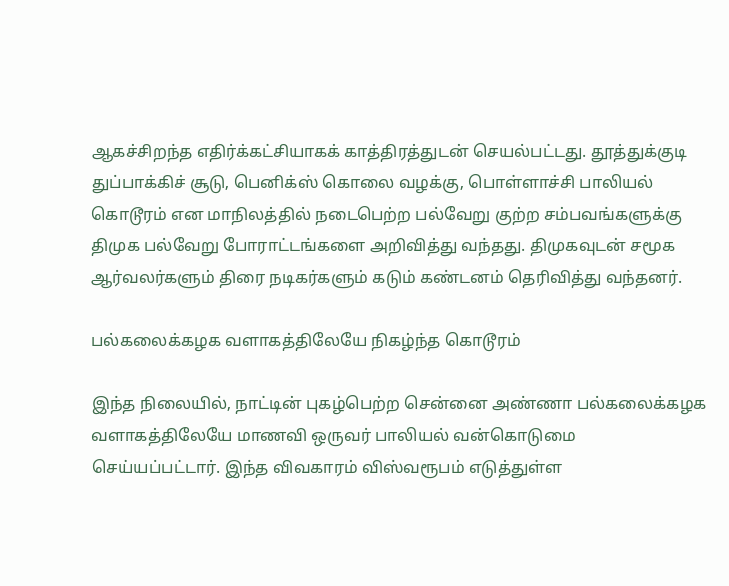ஆகச்சிறந்த எதிர்க்கட்சியாகக் காத்திரத்துடன் செயல்பட்டது. தூத்துக்குடி துப்பாக்கிச் சூடு, பெனிக்ஸ் கொலை வழக்கு, பொள்ளாச்சி பாலியல் கொடூரம் என மாநிலத்தில் நடைபெற்ற பல்வேறு குற்ற சம்பவங்களுக்கு திமுக பல்வேறு போராட்டங்களை அறிவித்து வந்தது. திமுகவுடன் சமூக ஆர்வலர்களும் திரை நடிகர்களும் கடும் கண்டனம் தெரிவித்து வந்தனர்.

பல்கலைக்கழக வளாகத்திலேயே நிகழ்ந்த கொடூரம்

இந்த நிலையில், நாட்டின் புகழ்பெற்ற சென்னை அண்ணா பல்கலைக்கழக வளாகத்திலேயே மாணவி ஒருவர் பாலியல் வன்கொடுமை செய்யப்பட்டார். இந்த விவகாரம் விஸ்வரூபம் எடுத்துள்ள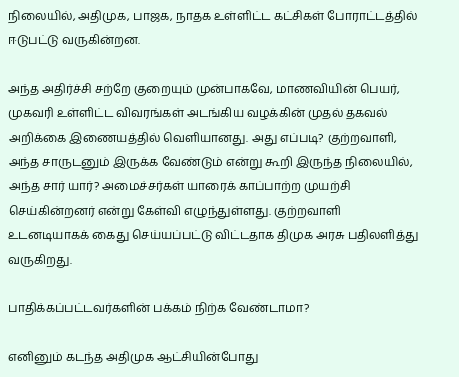நிலையில், அதிமுக, பாஜக, நாதக உள்ளிட்ட கட்சிகள் போராட்டத்தில் ஈடுபட்டு வருகின்றன.

அந்த அதிர்ச்சி சற்றே குறையும் முன்பாகவே, மாணவியின் பெயர், முகவரி உள்ளிட்ட விவரங்கள் அடங்கிய வழக்கின் முதல் தகவல் அறிக்கை இணையத்தில் வெளியானது. அது எப்படி? குற்றவாளி, அந்த சாருடனும் இருக்க வேண்டும் என்று கூறி இருந்த நிலையில், அந்த சார் யார்? அமைச்சர்கள் யாரைக் காப்பாற்ற முயற்சி செய்கின்றனர் என்று கேள்வி எழுந்துள்ளது. குற்றவாளி உடனடியாகக் கைது செய்யப்பட்டு விட்டதாக திமுக அரசு பதிலளித்து வருகிறது.

பாதிக்கப்பட்டவர்களின் பக்கம் நிற்க வேண்டாமா?

எனினும் கடந்த அதிமுக ஆட்சியின்போது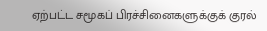ஏற்பட்ட சமூகப் பிரச்சினைகளுக்குக் குரல்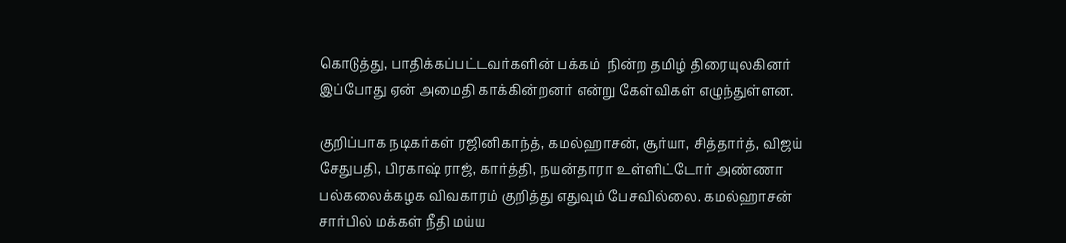கொடுத்து, பாதிக்கப்பட்டவர்களின் பக்கம்  நின்ற தமிழ் திரையுலகினர் இப்போது ஏன் அமைதி காக்கின்றனர் என்று கேள்விகள் எழுந்துள்ளன.

குறிப்பாக நடிகர்கள் ரஜினிகாந்த், கமல்ஹாசன், சூர்யா, சித்தார்த், விஜய் சேதுபதி, பிரகாஷ் ராஜ், கார்த்தி, நயன்தாரா உள்ளிட்டோர் அண்ணா பல்கலைக்கழக விவகாரம் குறித்து எதுவும் பேசவில்லை. கமல்ஹாசன் சார்பில் மக்கள் நீதி மய்ய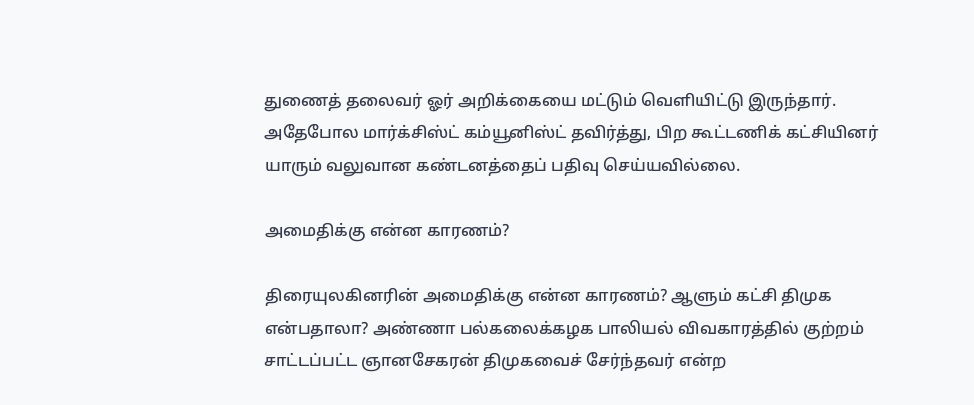துணைத் தலைவர் ஓர் அறிக்கையை மட்டும் வெளியிட்டு இருந்தார். அதேபோல மார்க்சிஸ்ட் கம்யூனிஸ்ட் தவிர்த்து, பிற கூட்டணிக் கட்சியினர் யாரும் வலுவான கண்டனத்தைப் பதிவு செய்யவில்லை.

அமைதிக்கு என்ன காரணம்?

திரையுலகினரின் அமைதிக்கு என்ன காரணம்? ஆளும் கட்சி திமுக என்பதாலா? அண்ணா பல்கலைக்கழக பாலியல் விவகாரத்தில் குற்றம் சாட்டப்பட்ட ஞானசேகரன் திமுகவைச் சேர்ந்தவர் என்ற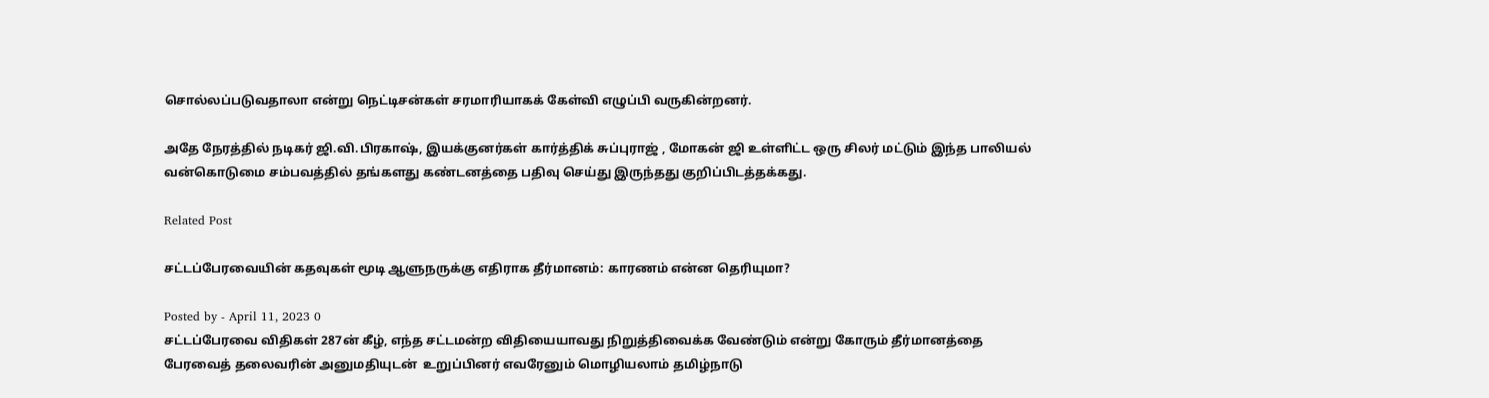சொல்லப்படுவதாலா என்று நெட்டிசன்கள் சரமாரியாகக் கேள்வி எழுப்பி வருகின்றனர்.

அதே நேரத்தில் நடிகர் ஜி.வி.பிரகாஷ், இயக்குனர்கள் கார்த்திக் சுப்புராஜ் , மோகன் ஜி உள்ளிட்ட ஒரு சிலர் மட்டும் இந்த பாலியல் வன்கொடுமை சம்பவத்தில் தங்களது கண்டனத்தை பதிவு செய்து இருந்தது குறிப்பிடத்தக்கது.

Related Post

சட்டப்பேரவையின் கதவுகள் மூடி ஆளுநருக்கு எதிராக தீர்மானம்: காரணம் என்ன தெரியுமா?

Posted by - April 11, 2023 0
சட்டப்பேரவை விதிகள் 287ன் கீழ், எந்த சட்டமன்ற விதியையாவது நிறுத்திவைக்க வேண்டும் என்று கோரும் தீர்மானத்தை  பேரவைத் தலைவரின் அனுமதியுடன்  உறுப்பினர் எவரேனும் மொழியலாம் தமிழ்நாடு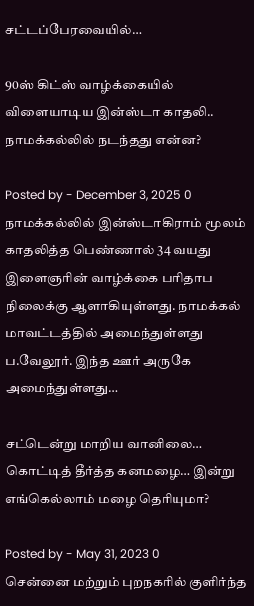சட்டப்பேரவையில்…

90ஸ் கிட்ஸ் வாழ்க்கையில் விளையாடிய இன்ஸ்டா காதலி.. நாமக்கல்லில் நடந்தது என்ன?

Posted by - December 3, 2025 0
நாமக்கல்லில் இன்ஸ்டாகிராம் மூலம் காதலித்த பெண்ணால் 34 வயது இளைஞரின் வாழ்க்கை பரிதாப நிலைக்கு ஆளாகியுள்ளது. நாமக்கல் மாவட்டத்தில் அமைந்துள்ளது ப.வேலூர். இந்த ஊர் அருகே அமைந்துள்ளது…

சட்டென்று மாறிய வானிலை… கொட்டித் தீர்த்த கனமழை… இன்று எங்கெல்லாம் மழை தெரியுமா?

Posted by - May 31, 2023 0
சென்னை மற்றும் புறநகரில் குளிர்ந்த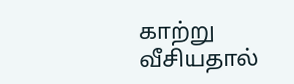காற்று வீசியதால்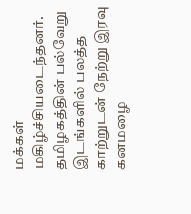மக்கள் மகிழ்ச்சியடைந்தனர். தமிழகத்தின் பல்வேறு இடங்களில் பலத்த காற்றுடன் நேற்று இரவு கனமழை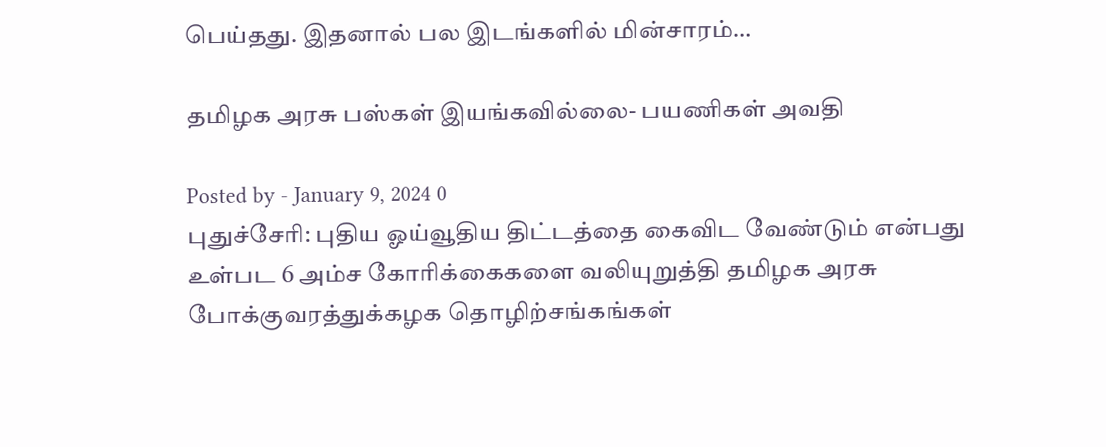பெய்தது. இதனால் பல இடங்களில் மின்சாரம்…

தமிழக அரசு பஸ்கள் இயங்கவில்லை- பயணிகள் அவதி

Posted by - January 9, 2024 0
புதுச்சேரி: புதிய ஓய்வூதிய திட்டத்தை கைவிட வேண்டும் என்பது உள்பட 6 அம்ச கோரிக்கைகளை வலியுறுத்தி தமிழக அரசு போக்குவரத்துக்கழக தொழிற்சங்கங்கள்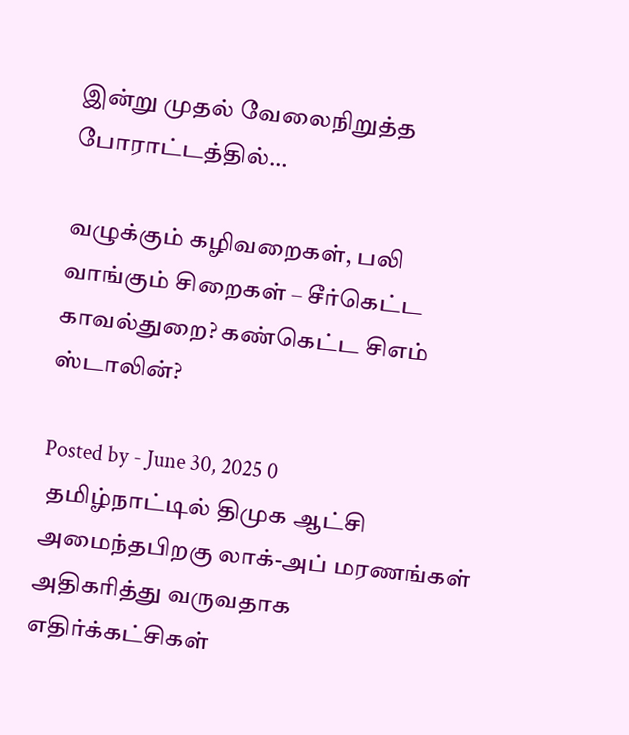இன்று முதல் வேலைநிறுத்த போராட்டத்தில்…

வழுக்கும் கழிவறைகள், பலி வாங்கும் சிறைகள் – சீர்கெட்ட காவல்துறை? கண்கெட்ட சிஎம் ஸ்டாலின்?

Posted by - June 30, 2025 0
 தமிழ்நாட்டில் திமுக ஆட்சி அமைந்தபிறகு லாக்-அப் மரணங்கள் அதிகரித்து வருவதாக எதிர்க்கட்சிகள்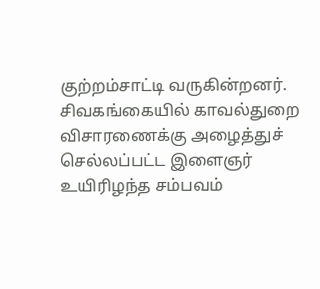குற்றம்சாட்டி வருகின்றனர். சிவகங்கையில் காவல்துறை விசாரணைக்கு அழைத்துச் செல்லப்பட்ட இளைஞர் உயிரிழந்த சம்பவம்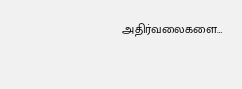அதிர்வலைகளை…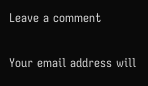Leave a comment

Your email address will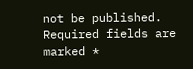not be published. Required fields are marked *